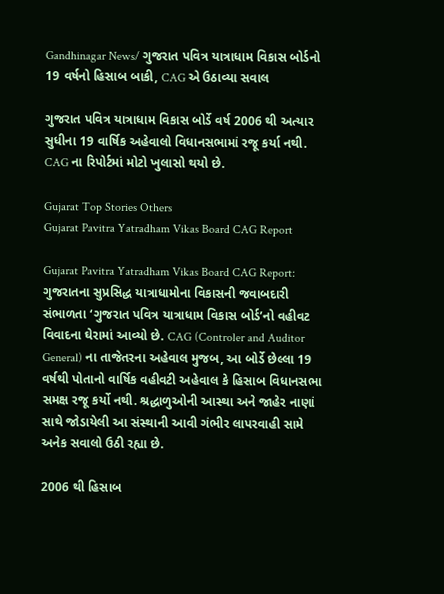Gandhinagar News/ ગુજરાત પવિત્ર યાત્રાધામ વિકાસ બોર્ડનો 19 વર્ષનો હિસાબ બાકી, CAG એ ઉઠાવ્યા સવાલ

ગુજરાત પવિત્ર યાત્રાધામ વિકાસ બોર્ડે વર્ષ 2006 થી અત્યાર સુધીના 19 વાર્ષિક અહેવાલો વિધાનસભામાં રજૂ કર્યા નથી. CAG ના રિપોર્ટમાં મોટો ખુલાસો થયો છે.

Gujarat Top Stories Others
Gujarat Pavitra Yatradham Vikas Board CAG Report

Gujarat Pavitra Yatradham Vikas Board CAG Report: ગુજરાતના સુપ્રસિદ્ધ યાત્રાધામોના વિકાસની જવાબદારી સંભાળતા ‘ગુજરાત પવિત્ર યાત્રાધામ વિકાસ બોર્ડ’નો વહીવટ વિવાદના ઘેરામાં આવ્યો છે. CAG (Controler and Auditor General) ના તાજેતરના અહેવાલ મુજબ, આ બોર્ડે છેલ્લા 19 વર્ષથી પોતાનો વાર્ષિક વહીવટી અહેવાલ કે હિસાબ વિધાનસભા સમક્ષ રજૂ કર્યો નથી. શ્રદ્ધાળુઓની આસ્થા અને જાહેર નાણાં સાથે જોડાયેલી આ સંસ્થાની આવી ગંભીર લાપરવાહી સામે અનેક સવાલો ઉઠી રહ્યા છે.

2006 થી હિસાબ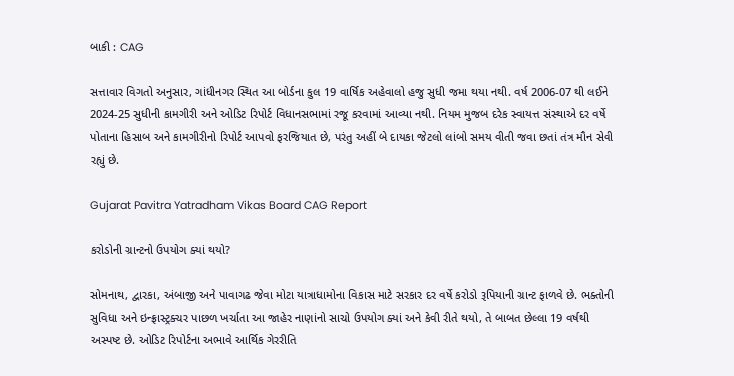બાકી : CAG

સત્તાવાર વિગતો અનુસાર, ગાંધીનગર સ્થિત આ બોર્ડના કુલ 19 વાર્ષિક અહેવાલો હજુ સુધી જમા થયા નથી. વર્ષ 2006-07 થી લઈને 2024-25 સુધીની કામગીરી અને ઓડિટ રિપોર્ટ વિધાનસભામાં રજૂ કરવામાં આવ્યા નથી. નિયમ મુજબ દરેક સ્વાયત્ત સંસ્થાએ દર વર્ષે પોતાના હિસાબ અને કામગીરીનો રિપોર્ટ આપવો ફરજિયાત છે, પરંતુ અહીં બે દાયકા જેટલો લાંબો સમય વીતી જવા છતાં તંત્ર મૌન સેવી રહ્યું છે.

Gujarat Pavitra Yatradham Vikas Board CAG Report

કરોડોની ગ્રાન્ટનો ઉપયોગ ક્યાં થયો?

સોમનાથ, દ્વારકા, અંબાજી અને પાવાગઢ જેવા મોટા યાત્રાધામોના વિકાસ માટે સરકાર દર વર્ષે કરોડો રૂપિયાની ગ્રાન્ટ ફાળવે છે. ભક્તોની સુવિધા અને ઇન્ફ્રાસ્ટ્રક્ચર પાછળ ખર્ચાતા આ જાહેર નાણાંનો સાચો ઉપયોગ ક્યાં અને કેવી રીતે થયો, તે બાબત છેલ્લા 19 વર્ષથી અસ્પષ્ટ છે. ઓડિટ રિપોર્ટના અભાવે આર્થિક ગેરરીતિ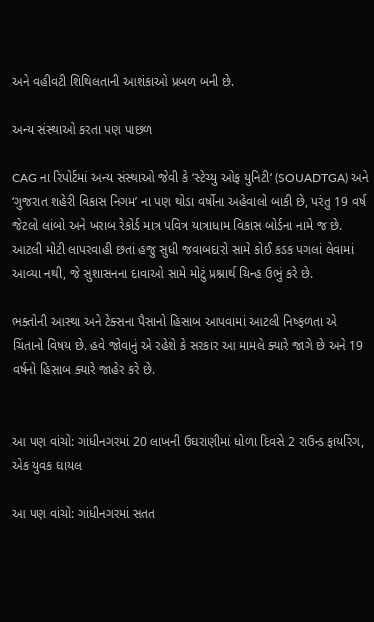અને વહીવટી શિથિલતાની આશંકાઓ પ્રબળ બની છે.

અન્ય સંસ્થાઓ કરતા પણ પાછળ

CAG ના રિપોર્ટમાં અન્ય સંસ્થાઓ જેવી કે ‘સ્ટેચ્યુ ઓફ યુનિટી‘ (SOUADTGA) અને ‘ગુજરાત શહેરી વિકાસ નિગમ’ ના પણ થોડા વર્ષોના અહેવાલો બાકી છે, પરંતુ 19 વર્ષ જેટલો લાંબો અને ખરાબ રેકોર્ડ માત્ર પવિત્ર યાત્રાધામ વિકાસ બોર્ડના નામે જ છે. આટલી મોટી લાપરવાહી છતાં હજુ સુધી જવાબદારો સામે કોઈ કડક પગલાં લેવામાં આવ્યા નથી, જે સુશાસનના દાવાઓ સામે મોટું પ્રશ્નાર્થ ચિન્હ ઉભું કરે છે.

ભક્તોની આસ્થા અને ટેક્સના પૈસાનો હિસાબ આપવામાં આટલી નિષ્ફળતા એ ચિંતાનો વિષય છે. હવે જોવાનું એ રહેશે કે સરકાર આ મામલે ક્યારે જાગે છે અને 19 વર્ષનો હિસાબ ક્યારે જાહેર કરે છે.


આ પણ વાંચો: ગાંધીનગરમાં 20 લાખની ઉઘરાણીમાં ધોળા દિવસે 2 રાઉન્ડ ફાયરિંગ, એક યુવક ઘાયલ

આ પણ વાંચો: ગાંધીનગરમાં સતત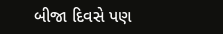બીજા દિવસે પણ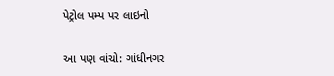પેટ્રોલ પમ્પ પર લાઇનો

આ પણ વાંચો: ગાંધીનગર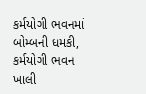કર્મયોગી ભવનમાં બોમ્બની ધમકી, કર્મયોગી ભવન ખાલી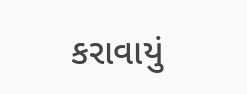કરાવાયું